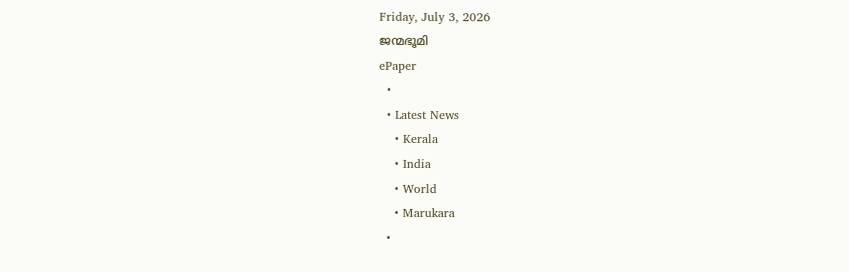Friday, July 3, 2026
ജന്മഭൂമി
ePaper
  •
  • Latest News
    • Kerala
    • India
    • World
    • Marukara
  •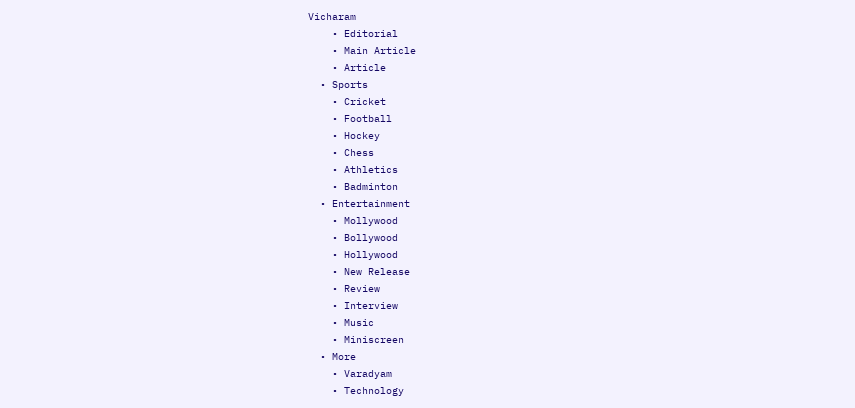Vicharam
    • Editorial
    • Main Article
    • Article
  • Sports
    • Cricket
    • Football
    • Hockey
    • Chess
    • Athletics
    • Badminton
  • Entertainment
    • Mollywood
    • Bollywood
    • Hollywood
    • New Release
    • Review
    • Interview
    • Music
    • Miniscreen
  • More
    • Varadyam
    • Technology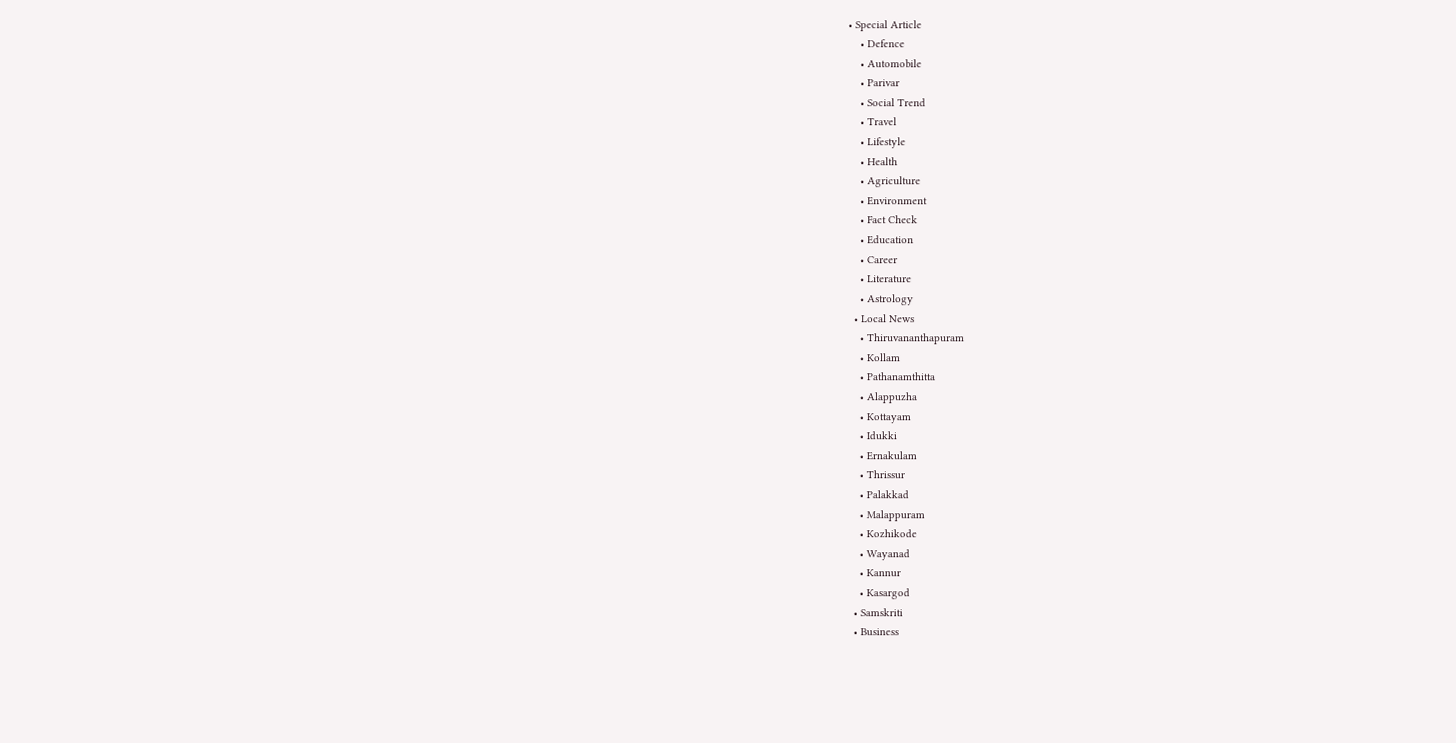• Special Article
    • Defence
    • Automobile
    • Parivar
    • Social Trend
    • Travel
    • Lifestyle
    • Health
    • Agriculture
    • Environment
    • Fact Check
    • Education
    • Career
    • Literature
    • Astrology
  • Local News
    • Thiruvananthapuram
    • Kollam
    • Pathanamthitta
    • Alappuzha
    • Kottayam
    • Idukki
    • Ernakulam
    • Thrissur
    • Palakkad
    • Malappuram
    • Kozhikode
    • Wayanad
    • Kannur
    • Kasargod
  • Samskriti
  • Business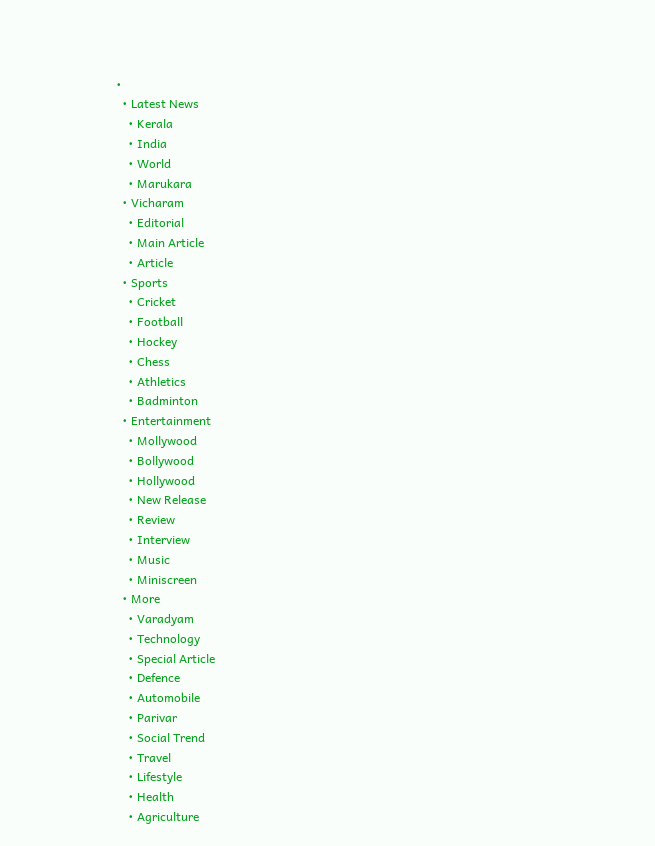•
  • Latest News
    • Kerala
    • India
    • World
    • Marukara
  • Vicharam
    • Editorial
    • Main Article
    • Article
  • Sports
    • Cricket
    • Football
    • Hockey
    • Chess
    • Athletics
    • Badminton
  • Entertainment
    • Mollywood
    • Bollywood
    • Hollywood
    • New Release
    • Review
    • Interview
    • Music
    • Miniscreen
  • More
    • Varadyam
    • Technology
    • Special Article
    • Defence
    • Automobile
    • Parivar
    • Social Trend
    • Travel
    • Lifestyle
    • Health
    • Agriculture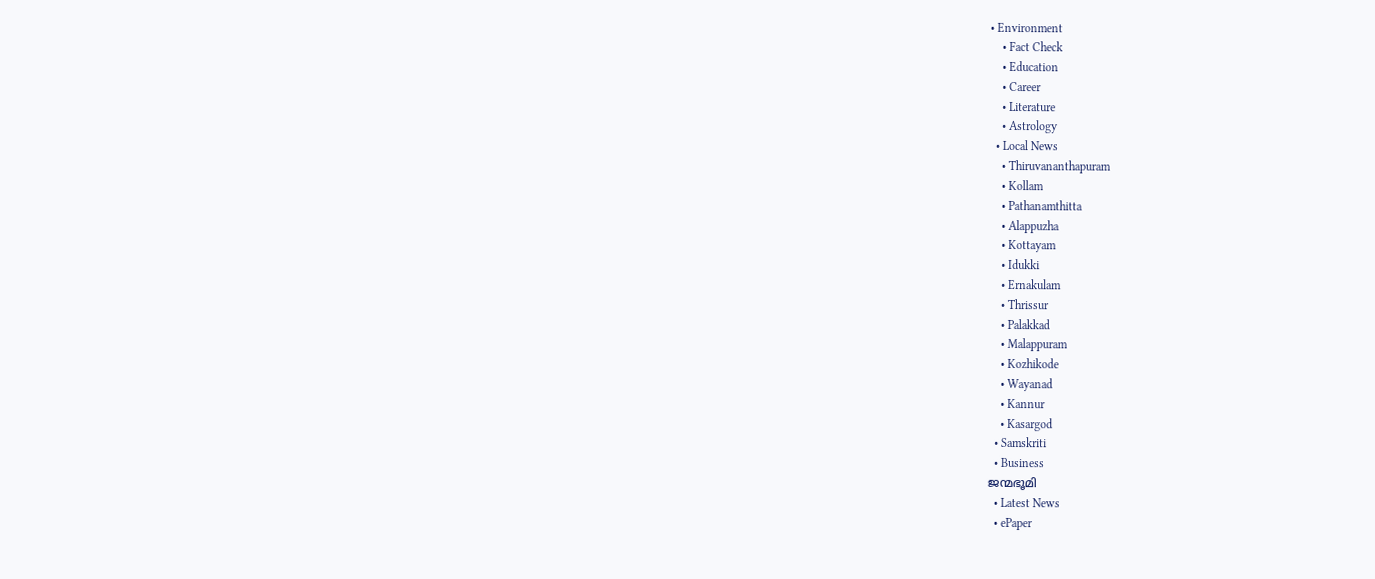• Environment
    • Fact Check
    • Education
    • Career
    • Literature
    • Astrology
  • Local News
    • Thiruvananthapuram
    • Kollam
    • Pathanamthitta
    • Alappuzha
    • Kottayam
    • Idukki
    • Ernakulam
    • Thrissur
    • Palakkad
    • Malappuram
    • Kozhikode
    • Wayanad
    • Kannur
    • Kasargod
  • Samskriti
  • Business
ജന്മഭൂമി
  • Latest News
  • ePaper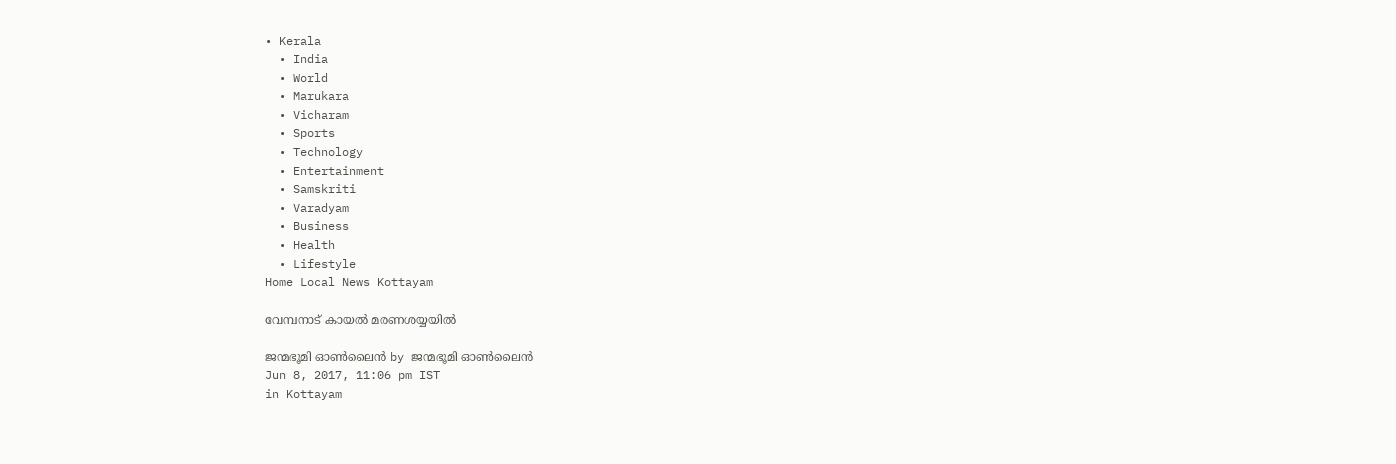• Kerala
  • India
  • World
  • Marukara
  • Vicharam
  • Sports
  • Technology
  • Entertainment
  • Samskriti
  • Varadyam
  • Business
  • Health
  • Lifestyle
Home Local News Kottayam

വേമ്പനാട് കായല്‍ മരണശയ്യയില്‍

ജന്മഭൂമി ഓണ്‍ലൈന്‍ by ജന്മഭൂമി ഓണ്‍ലൈന്‍
Jun 8, 2017, 11:06 pm IST
in Kottayam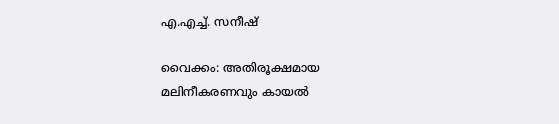എ.എച്ച്. സനീഷ്

വൈക്കം: അതിരൂക്ഷമായ മലിനീകരണവും കായല്‍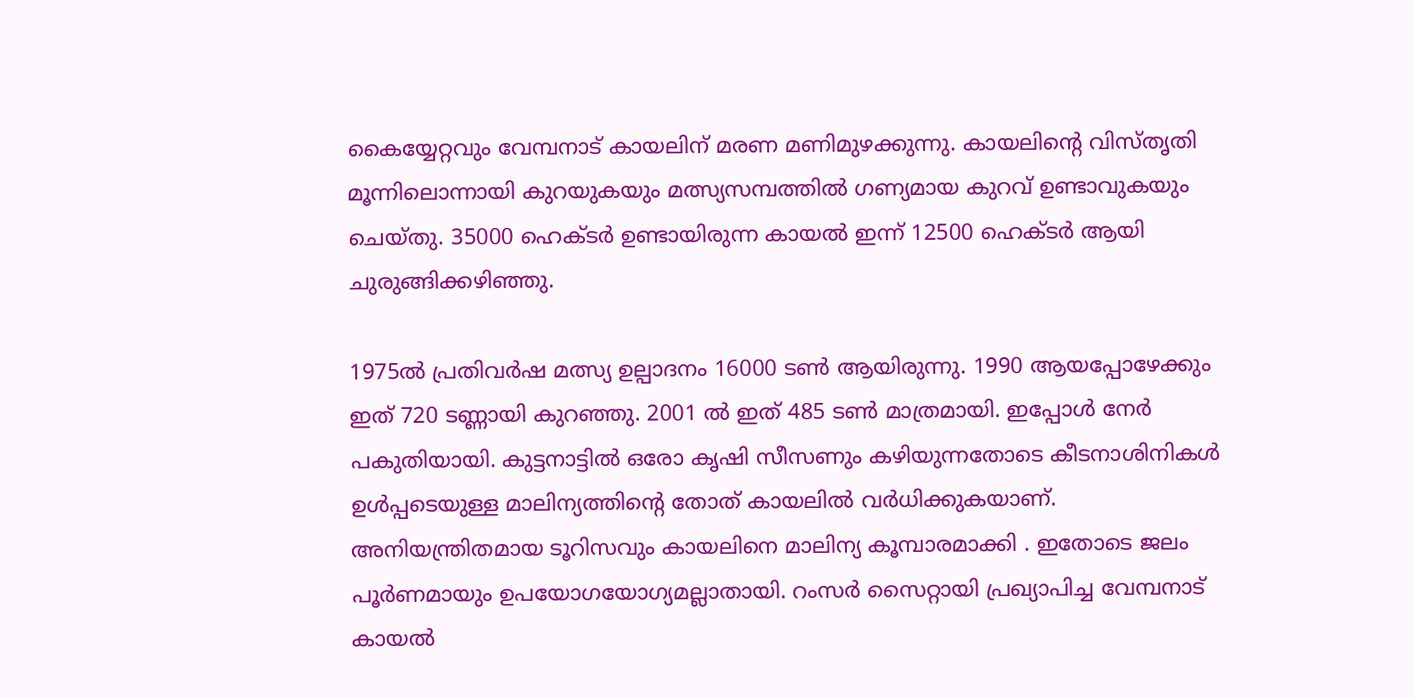കൈയ്യേറ്റവും വേമ്പനാട് കായലിന് മരണ മണിമുഴക്കുന്നു. കായലിന്റെ വിസ്തൃതി മൂന്നിലൊന്നായി കുറയുകയും മത്സ്യസമ്പത്തില്‍ ഗണ്യമായ കുറവ് ഉണ്ടാവുകയും ചെയ്തു. 35000 ഹെക്ടര്‍ ഉണ്ടായിരുന്ന കായല്‍ ഇന്ന് 12500 ഹെക്ടര്‍ ആയി ചുരുങ്ങിക്കഴിഞ്ഞു.

1975ല്‍ പ്രതിവര്‍ഷ മത്സ്യ ഉല്പാദനം 16000 ടണ്‍ ആയിരുന്നു. 1990 ആയപ്പോഴേക്കും ഇത് 720 ടണ്ണായി കുറഞ്ഞു. 2001 ല്‍ ഇത് 485 ടണ്‍ മാത്രമായി. ഇപ്പോള്‍ നേര്‍ പകുതിയായി. കുട്ടനാട്ടില്‍ ഒരോ കൃഷി സീസണും കഴിയുന്നതോടെ കീടനാശിനികള്‍ ഉള്‍പ്പടെയുള്ള മാലിന്യത്തിന്റെ തോത് കായലില്‍ വര്‍ധിക്കുകയാണ്. അനിയന്ത്രിതമായ ടൂറിസവും കായലിനെ മാലിന്യ കൂമ്പാരമാക്കി . ഇതോടെ ജലം പൂര്‍ണമായും ഉപയോഗയോഗ്യമല്ലാതായി. റംസര്‍ സൈറ്റായി പ്രഖ്യാപിച്ച വേമ്പനാട് കായല്‍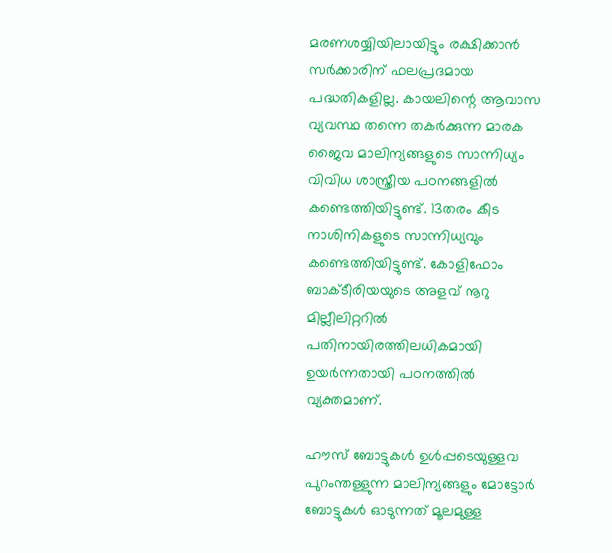മരണശയ്യിയിലായിട്ടും രക്ഷിക്കാന്‍ സര്‍ക്കാരിന് ഫലപ്രദമായ പദ്ധതികളില്ല. കായലിന്റെ ആവാസ വ്യവസ്ഥ തന്നെ തകര്‍ക്കുന്ന മാരക ജൈവ മാലിന്യങ്ങളുടെ സാന്നിധ്യം വിവിധ ശാസ്ത്രീയ പഠനങ്ങളില്‍ കണ്ടെത്തിയിട്ടുണ്ട്. 13തരം കീട നാശിനികളുടെ സാന്നിധ്യവും കണ്ടെത്തിയിട്ടുണ്ട്. കോളിഫോം ബാക്ടീരിയയുടെ അളവ് നൂറു മില്ലീലിറ്ററില്‍ പതിനായിരത്തിലധികമായി ഉയര്‍ന്നതായി പഠനത്തില്‍ വ്യക്തമാണ്.

ഹൗസ് ബോട്ടുകള്‍ ഉള്‍പ്പടെയുള്ളവ പുറംന്തള്ളുന്ന മാലിന്യങ്ങളും മോട്ടോര്‍ ബോട്ടുകള്‍ ഓടുന്നത് മൂലമുള്ള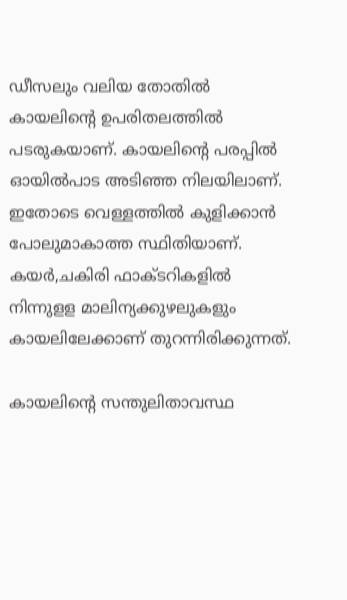ഡീസലും വലിയ തോതില്‍ കായലിന്റെ ഉപരിതലത്തില്‍ പടരുകയാണ്. കായലിന്റെ പരപ്പില്‍ ഓയില്‍പാട അടിഞ്ഞ നിലയിലാണ്. ഇതോടെ വെള്ളത്തില്‍ കുളിക്കാന്‍ പോലുമാകാത്ത സ്ഥിതിയാണ്. കയര്‍,ചകിരി ഫാക്ടറികളില്‍ നിന്നുളള മാലിന്യക്കുഴലുകളും കായലിലേക്കാണ് തുറന്നിരിക്കുന്നത്.

കായലിന്റെ സന്തുലിതാവസ്ഥ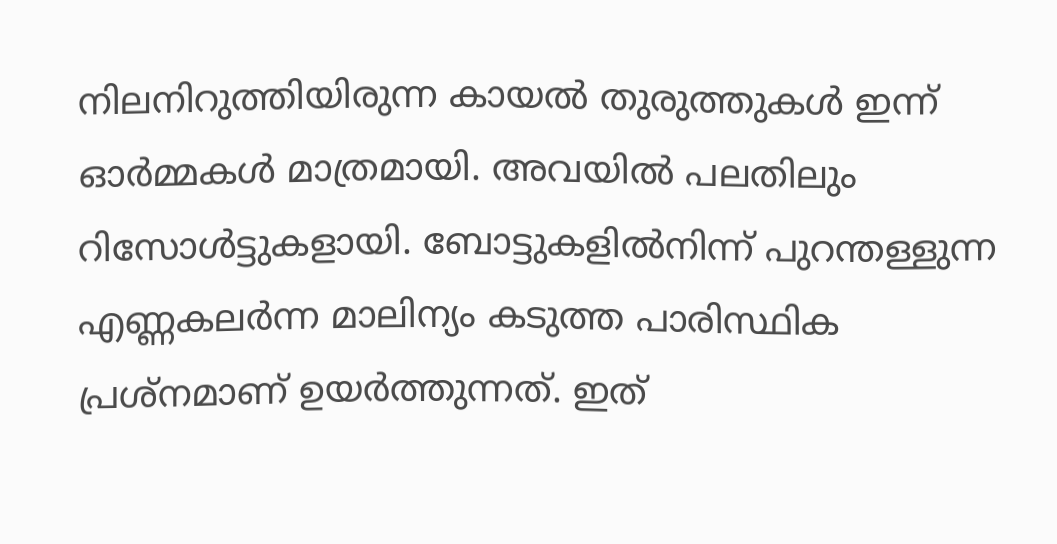നിലനിറുത്തിയിരുന്ന കായല്‍ തുരുത്തുകള്‍ ഇന്ന് ഓര്‍മ്മകള്‍ മാത്രമായി. അവയില്‍ പലതിലും റിസോള്‍ട്ടുകളായി. ബോട്ടുകളില്‍നിന്ന് പുറന്തള്ളുന്ന എണ്ണകലര്‍ന്ന മാലിന്യം കടുത്ത പാരിസ്ഥിക പ്രശ്‌നമാണ് ഉയര്‍ത്തുന്നത്. ഇത്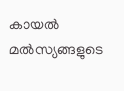കായല്‍ മല്‍സ്യങ്ങളുടെ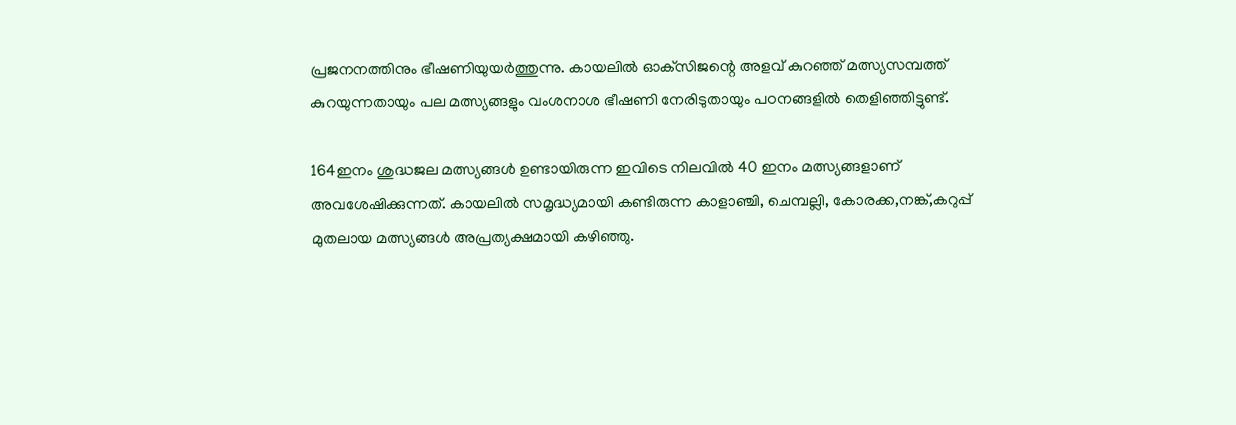പ്രജനനത്തിനും ഭീഷണിയുയര്‍ത്തുന്നു. കായലില്‍ ഓക്‌സിജന്റെ അളവ് കുറഞ്ഞ് മത്സ്യസമ്പത്ത് കുറയുന്നതായും പല മത്സ്യങ്ങളും വംശനാശ ഭീഷണി നേരിടുതായും പഠനങ്ങളില്‍ തെളിഞ്ഞിട്ടുണ്ട്.

164ഇനം ശുദ്ധജല മത്സ്യങ്ങള്‍ ഉണ്ടായിരുന്ന ഇവിടെ നിലവില്‍ 40 ഇനം മത്സ്യങ്ങളാണ് അവശേഷിക്കുന്നത്. കായലില്‍ സമൃദ്ധ്യമായി കണ്ടിരുന്ന കാളാഞ്ചി, ചെമ്പല്ലി, കോരക്ക,നങ്ക്,കറുപ്പ് മുതലായ മത്സ്യങ്ങള്‍ അപ്രത്യക്ഷമായി കഴിഞ്ഞു.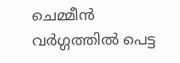ചെമ്മീന്‍ വര്‍ഗ്ഗത്തില്‍ പെട്ട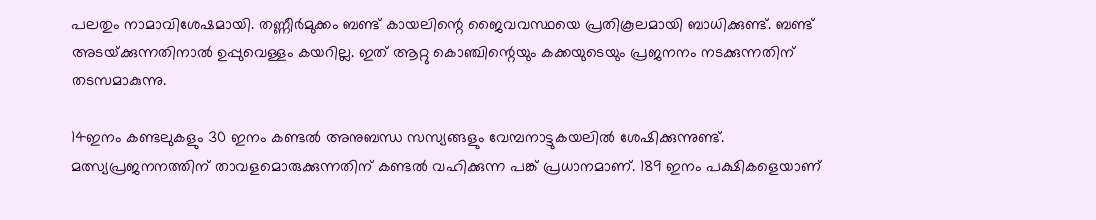പലതും നാമാവിശേഷമായി. തണ്ണീര്‍മുക്കം ബണ്ട് കായലിന്റെ ജൈവവസ്ഥയെ പ്രതികൂലമായി ബാധിക്കുണ്ട്. ബണ്ട് അടയ്‌ക്കുന്നതിനാല്‍ ഉപ്പുവെള്ളം കയറില്ല. ഇത് ആറ്റു കൊഞ്ചിന്റെയും കക്കയുടെയും പ്രജനനം നടക്കുന്നതിന് തടസമാകുന്നു.

14ഇനം കണ്ടലുകളും 30 ഇനം കണ്ടല്‍ അനുബന്ധ സസ്യങ്ങളും വേമ്പനാട്ടുകയലില്‍ ശേഷിക്കുന്നുണ്ട്. മത്സ്യപ്രജനനത്തിന് താവളമൊരുക്കുന്നതിന് കണ്ടല്‍ വഹിക്കുന്ന പങ്ക് പ്രധാനമാണ്. 189 ഇനം പക്ഷികളെയാണ്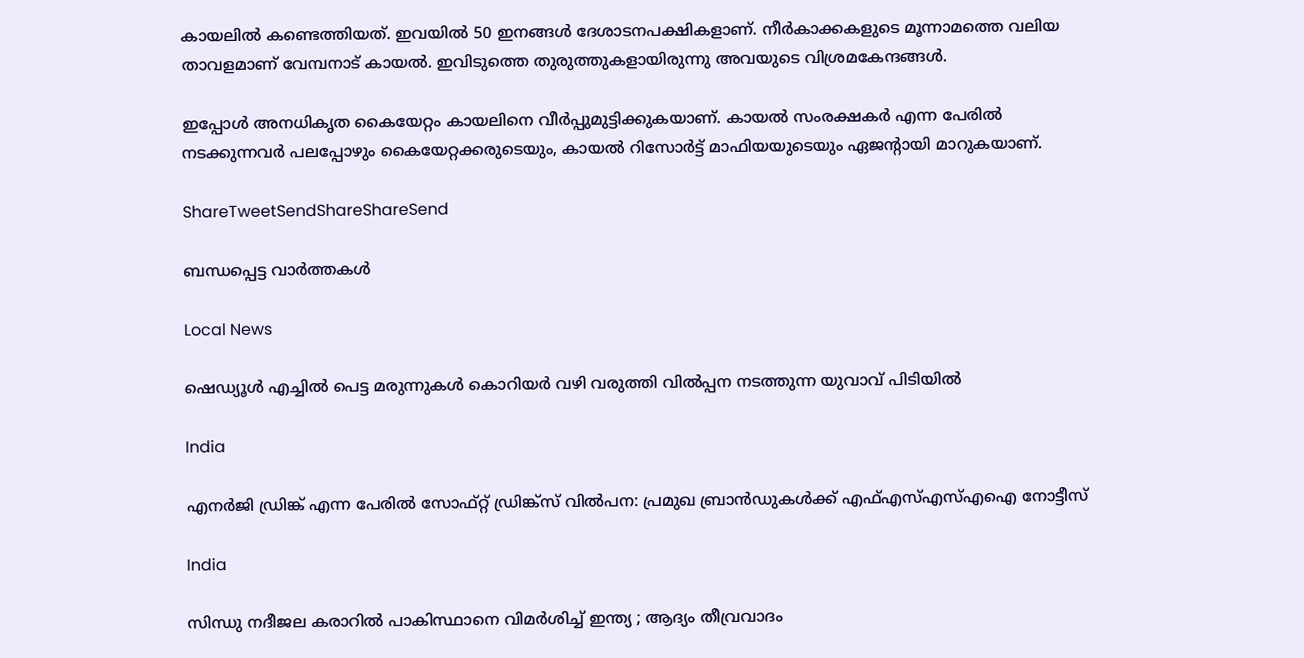കായലില്‍ കണ്ടെത്തിയത്. ഇവയില്‍ 50 ഇനങ്ങള്‍ ദേശാടനപക്ഷികളാണ്. നീര്‍കാക്കകളുടെ മൂന്നാമത്തെ വലിയ താവളമാണ് വേമ്പനാട് കായല്‍. ഇവിടുത്തെ തുരുത്തുകളായിരുന്നു അവയുടെ വിശ്രമകേന്ദങ്ങള്‍.

ഇപ്പോള്‍ അനധികൃത കൈയേറ്റം കായലിനെ വീര്‍പ്പുമുട്ടിക്കുകയാണ്. കായല്‍ സംരക്ഷകര്‍ എന്ന പേരില്‍ നടക്കുന്നവര്‍ പലപ്പോഴും കൈയേറ്റക്കരുടെയും, കായല്‍ റിസോര്‍ട്ട് മാഫിയയുടെയും ഏജന്റായി മാറുകയാണ്.

ShareTweetSendShareShareSend

ബന്ധപ്പെട്ട വാര്‍ത്തകള്‍

Local News

ഷെഡ്യൂള്‍ എച്ചില്‍ പെട്ട മരുന്നുകള്‍ കൊറിയര്‍ വഴി വരുത്തി വില്‍പ്പന നടത്തുന്ന യുവാവ് പിടിയില്‍

India

എനര്‍ജി ഡ്രിങ്ക് എന്ന പേരില്‍ സോഫ്റ്റ് ഡ്രിങ്ക്‌സ് വില്‍പന: പ്രമുഖ ബ്രാന്‍ഡുകള്‍ക്ക് എഫ്എസ്എസ്എഐ നോട്ടീസ്

India

സിന്ധു നദീജല കരാറിൽ പാകിസ്ഥാനെ വിമർശിച്ച് ഇന്ത്യ ; ആദ്യം തീവ്രവാദം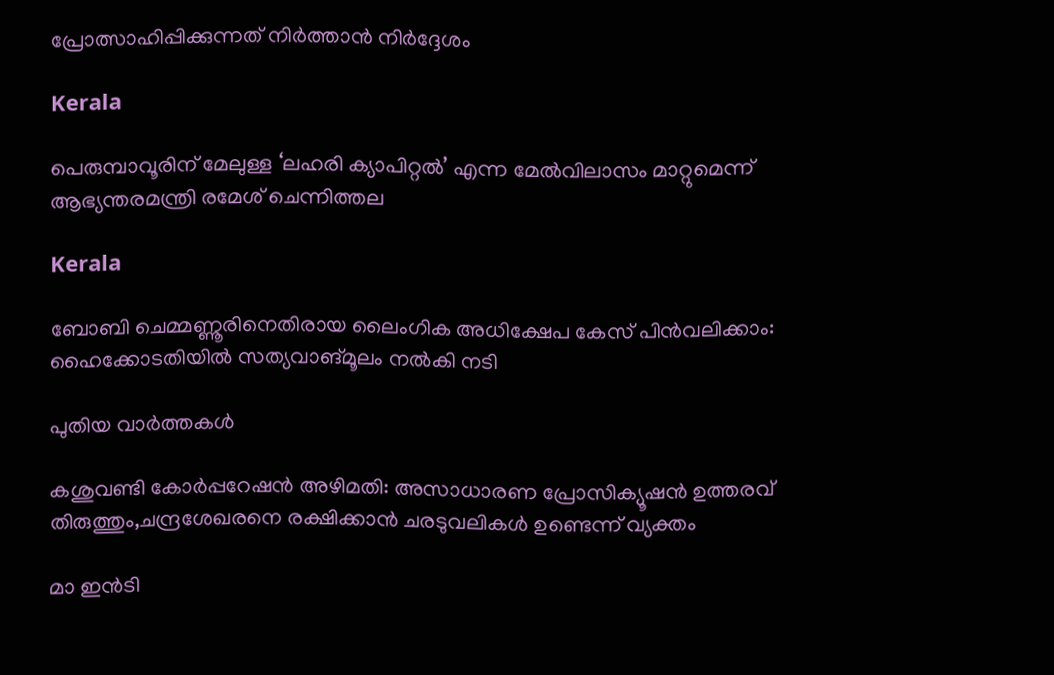പ്രോത്സാഹിപ്പിക്കുന്നത് നിർത്താൻ നിർദ്ദേശം

Kerala

പെരുമ്പാവൂരിന് മേലുള്ള ‘ലഹരി ക്യാപിറ്റല്‍’ എന്ന മേല്‍വിലാസം മാറ്റുമെന്ന് ആഭ്യന്തരമന്ത്രി രമേശ് ചെന്നിത്തല

Kerala

ബോബി ചെമ്മണ്ണൂരിനെതിരായ ലൈംഗിക അധിക്ഷേപ കേസ് പിന്‍വലിക്കാം: ഹൈക്കോടതിയില്‍ സത്യവാങ്മൂലം നല്‍കി നടി

പുതിയ വാര്‍ത്തകള്‍

കശുവണ്ടി കോര്‍പ്പറേഷന്‍ അഴിമതി: അസാധാരണ പ്രോസിക്യൂഷന്‍ ഉത്തരവ് തിരുത്തും,ചന്ദ്രശേഖരനെ രക്ഷിക്കാന്‍ ചരടുവലികള്‍ ഉണ്ടെന്ന് വ്യക്തം

മാ ഇന്‍ടി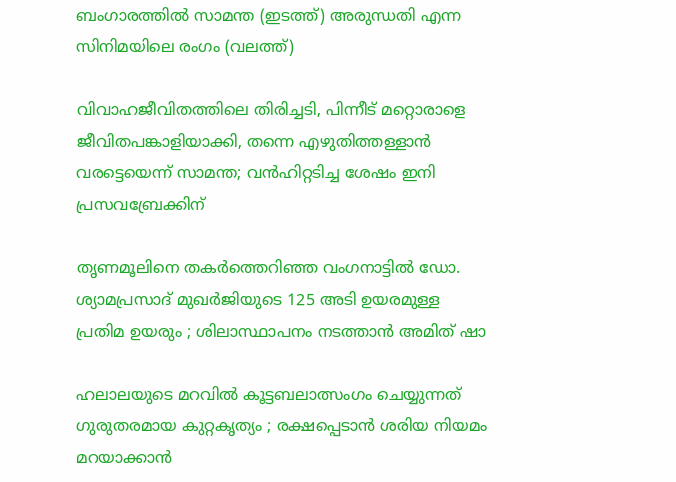ബംഗാരത്തില്‍ സാമന്ത (ഇടത്ത്) അരുന്ധതി എന്ന സിനിമയിലെ രംഗം (വലത്ത്)

വിവാഹജീവിതത്തിലെ തിരിച്ചടി, പിന്നീട് മറ്റൊരാളെ ജീവിതപങ്കാളിയാക്കി, തന്നെ എഴുതിത്തള്ളാന്‍ വരട്ടെയെന്ന് സാമന്ത; വന്‍ഹിറ്റടിച്ച ശേഷം ഇനി പ്രസവബ്രേക്കിന്

തൃണമൂലിനെ തകർത്തെറിഞ്ഞ വംഗനാട്ടിൽ ഡോ. ശ്യാമപ്രസാദ് മുഖർജിയുടെ 125 അടി ഉയരമുള്ള പ്രതിമ ഉയരും ; ശിലാസ്ഥാപനം നടത്താൻ അമിത് ഷാ

ഹലാലയുടെ മറവിൽ കൂട്ടബലാത്സംഗം ചെയ്യുന്നത് ഗുരുതരമായ കുറ്റകൃത്യം ; രക്ഷപ്പെടാൻ ശരിയ നിയമം മറയാക്കാൻ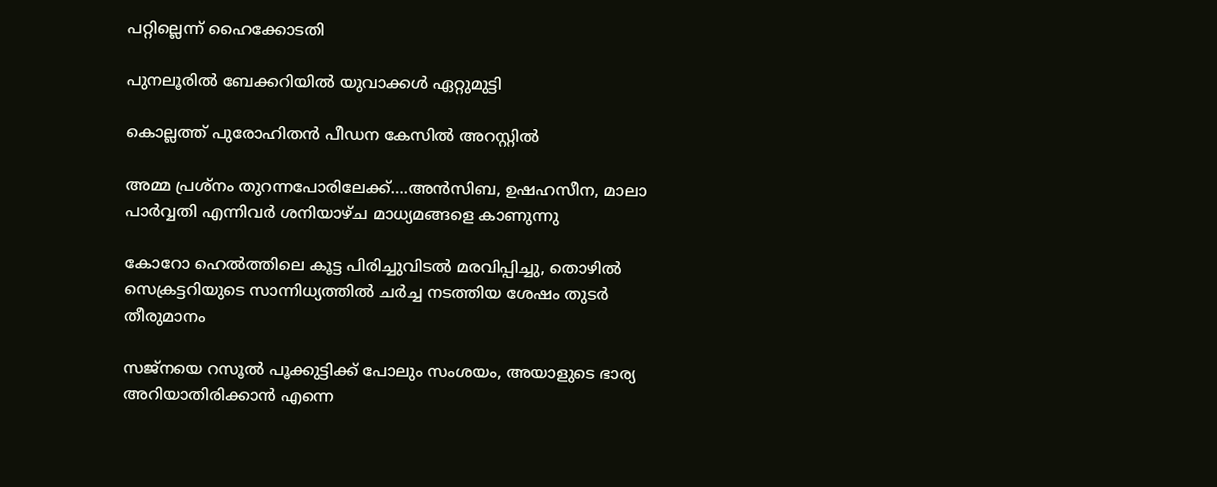പറ്റില്ലെന്ന് ഹൈക്കോടതി

പുനലൂരില്‍ ബേക്കറിയില്‍ യുവാക്കള്‍ ഏറ്റുമുട്ടി

കൊല്ലത്ത് പുരോഹിതന്‍ പീഡന കേസില്‍ അറസ്റ്റില്‍

അമ്മ പ്രശ്നം തുറന്നപോരിലേക്ക്….അന്‍സിബ, ഉഷഹസീന, മാലാ പാര്‍വ്വതി എന്നിവര്‍ ശനിയാഴ്ച മാധ്യമങ്ങളെ കാണുന്നു

കോറോ ഹെല്‍ത്തിലെ കൂട്ട പിരിച്ചുവിടല്‍ മരവിപ്പിച്ചു, തൊഴില്‍ സെക്രട്ടറിയുടെ സാന്നിധ്യത്തില്‍ ചര്‍ച്ച നടത്തിയ ശേഷം തുടര്‍ തീരുമാനം

സജ്നയെ റസൂൽ പൂക്കുട്ടിക്ക് പോലും സംശയം, അയാളുടെ ഭാര്യ അറിയാതിരിക്കാൻ എന്നെ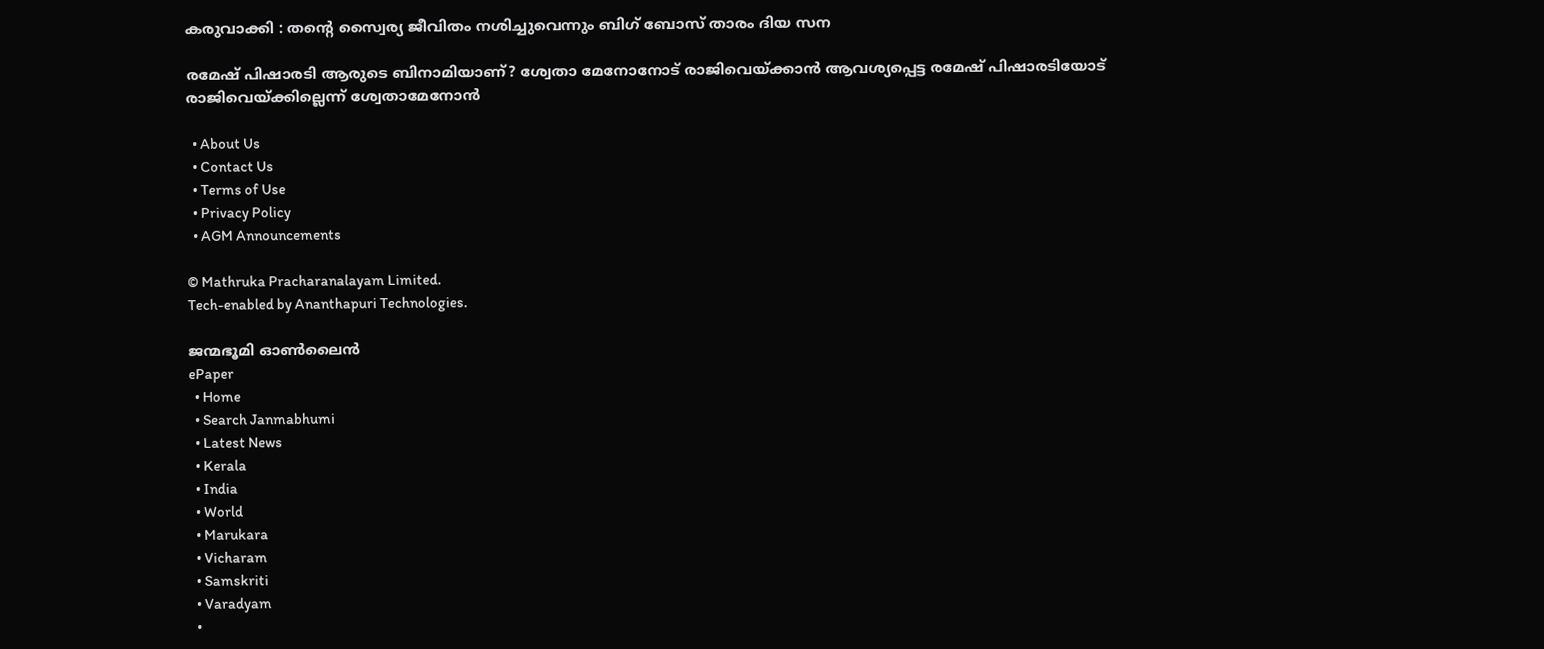കരുവാക്കി : തന്റെ സ്വൈര്യ ജീവിതം നശിച്ചുവെന്നും ബിഗ് ബോസ് താരം ദിയ സന

രമേഷ് പിഷാരടി ആരുടെ ബിനാമിയാണ്? ശ്വേതാ മേനോനോട് രാജിവെയ്‌ക്കാന്‍ ആവശ്യപ്പെട്ട രമേഷ് പിഷാരടിയോട് രാജിവെയ്‌ക്കില്ലെന്ന് ശ്വേതാമേനോന്‍

  • About Us
  • Contact Us
  • Terms of Use
  • Privacy Policy
  • AGM Announcements

© Mathruka Pracharanalayam Limited.
Tech-enabled by Ananthapuri Technologies.

ജന്മഭൂമി ഓണ്‍ലൈന്‍
ePaper
  • Home
  • Search Janmabhumi
  • Latest News
  • Kerala
  • India
  • World
  • Marukara
  • Vicharam
  • Samskriti
  • Varadyam
  •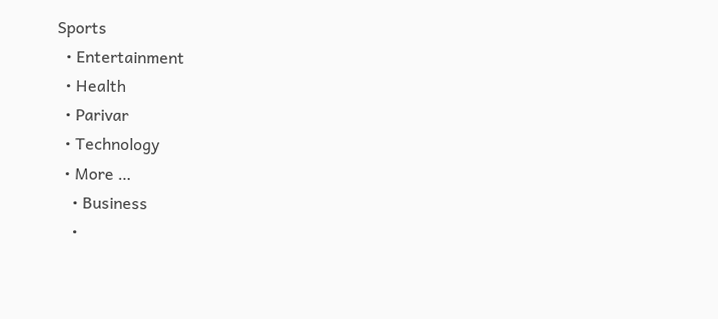Sports
  • Entertainment
  • Health
  • Parivar
  • Technology
  • More …
    • Business
    •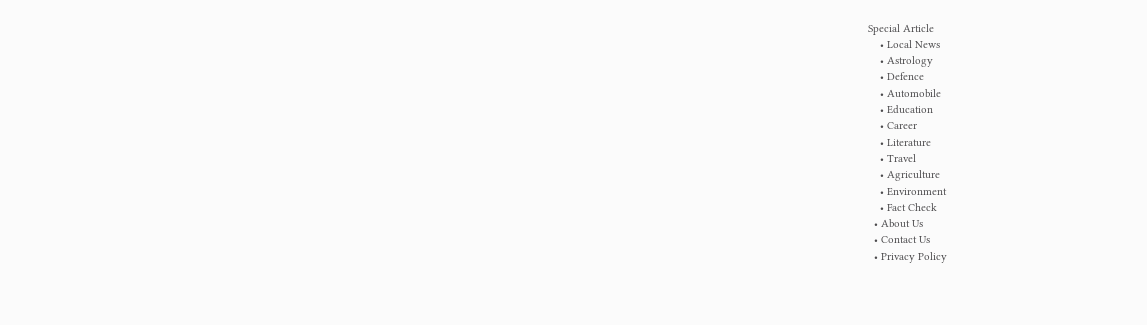Special Article
    • Local News
    • Astrology
    • Defence
    • Automobile
    • Education
    • Career
    • Literature
    • Travel
    • Agriculture
    • Environment
    • Fact Check
  • About Us
  • Contact Us
  • Privacy Policy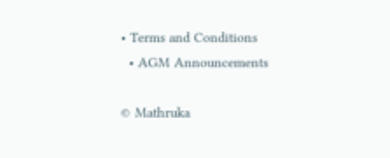• Terms and Conditions
  • AGM Announcements

© Mathruka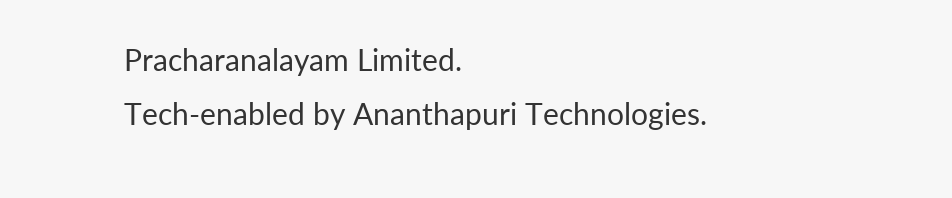Pracharanalayam Limited.
Tech-enabled by Ananthapuri Technologies.